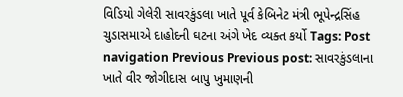વિડિયો ગેલેરી સાવરકુંડલા ખાતે પૂર્વ કેબિનેટ મંત્રી ભૂપેન્દ્રસિંહ ચુડાસમાએ દાહોદની ઘટના અંગે ખેદ વ્યક્ત કર્યો Tags: Post navigation Previous Previous post: સાવરકુંડલાના ખાતે વીર જોગીદાસ બાપુ ખુમાણની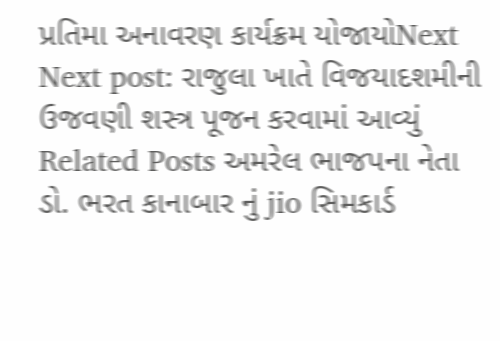પ્રતિમા અનાવરણ કાર્યક્રમ યોજાયોNext Next post: રાજુલા ખાતે વિજયાદશમીની ઉજવણી શસ્ત્ર પૂજન કરવામાં આવ્યું Related Posts અમરેલ ભાજપના નેતા ડો. ભરત કાનાબાર નું jio સિમકાર્ડ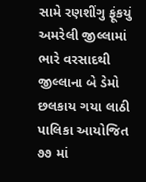સામે રણશીંગુ ફૂંકયું અમરેલી જીલ્લામાં ભારે વરસાદથી જીલ્લાના બે ડેમો છલકાય ગયા લાઠી પાલિકા આયોજિત ૭૭ માં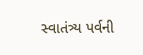સ્વાતંત્ર્ય પર્વની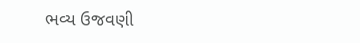ભવ્ય ઉજવણી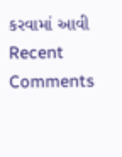કરવામાં આવી
Recent Comments